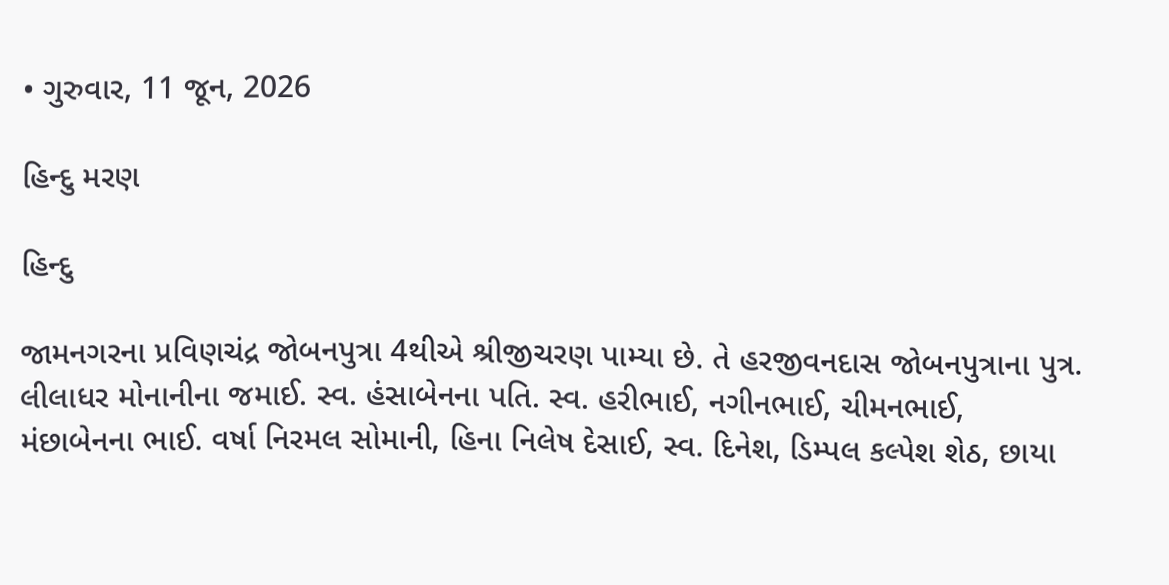• ગુરુવાર, 11 જૂન, 2026

હિન્દુ મરણ

હિન્દુ

જામનગરના પ્રવિણચંદ્ર જોબનપુત્રા 4થીએ શ્રીજીચરણ પામ્યા છે. તે હરજીવનદાસ જોબનપુત્રાના પુત્ર. લીલાધર મોનાનીના જમાઈ. સ્વ. હંસાબેનના પતિ. સ્વ. હરીભાઈ, નગીનભાઈ, ચીમનભાઈ, મંછાબેનના ભાઈ. વર્ષા નિરમલ સોમાની, હિના નિલેષ દેસાઈ, સ્વ. દિનેશ, ડિમ્પલ કલ્પેશ શેઠ, છાયા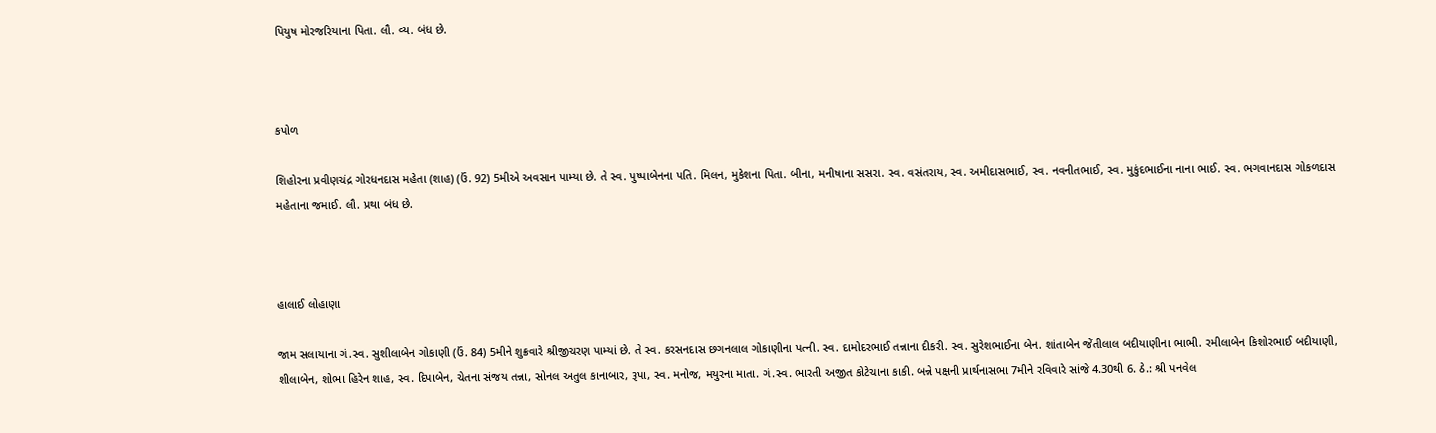પિયુષ મોરજરિયાના પિતા. લૌ. વ્ય. બંધ છે.



કપોળ

શિહોરના પ્રવીણચંદ્ર ગોરધનદાસ મહેતા (શાહ) (ઉં. 92) 5મીએ અવસાન પામ્યા છે. તે સ્વ. પુષ્પાબેનના પતિ. મિલન, મુકેશના પિતા. બીના, મનીષાના સસરા. સ્વ. વસંતરાય, સ્વ. અમીદાસભાઈ, સ્વ. નવનીતભાઈ, સ્વ. મુકુંદભાઈના નાના ભાઈ. સ્વ. ભગવાનદાસ ગોકળદાસ મહેતાના જમાઈ. લૌ. પ્રથા બંધ છે.



હાલાઈ લોહાણા

જામ સલાયાના ગં.સ્વ. સુશીલાબેન ગોકાણી (ઉં. 84) 5મીને શુક્રવારે શ્રીજીચરણ પામ્યાં છે. તે સ્વ. કરસનદાસ છગનલાલ ગોકાણીના પત્ની. સ્વ. દામોદરભાઈ તન્નાના દીકરી. સ્વ. સુરેશભાઈના બેન. શાંતાબેન જેંતીલાલ બદીયાણીના ભાભી. રમીલાબેન કિશોરભાઈ બદીયાણી, શીલાબેન, શોભા હિરેન શાહ, સ્વ. દિપાબેન, ચેતના સંજય તન્ના, સોનલ અતુલ કાનાબાર, રૂપા, સ્વ. મનોજ, મયુરના માતા. ગં.સ્વ. ભારતી અજીત કોટેચાના કાકી. બન્ને પક્ષની પ્રાર્થનાસભા 7મીને રવિવારે સાંજે 4.30થી 6. ઠે.: શ્રી પનવેલ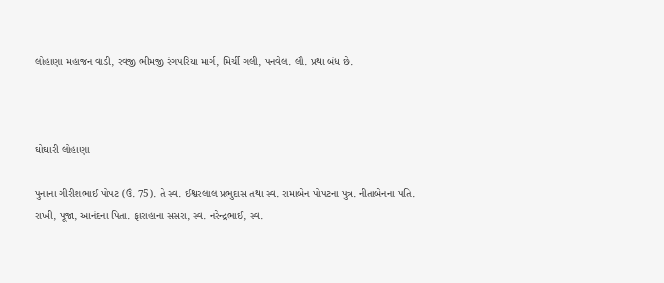લોહાણા મહાજન વાડી, રવજી ભીમજી રંગપરિયા માર્ગ, મિર્ચી ગલી, પનવેલ. લૌ. પ્રથા બંધ છે.



ઘોઘારી લોહાણા

પુનાના ગીરીશભાઈ પોપટ (ઉં. 75). તે સ્વ. ઈશ્વરલાલ પ્રભુદાસ તથા સ્વ. રામાબેન પોપટના પુત્ર. નીતાબેનના પતિ. રાખી, પૂજા, આનંદના પિતા. ફારાહાના સસરા, સ્વ. નરેન્દ્રભાઈ, સ્વ.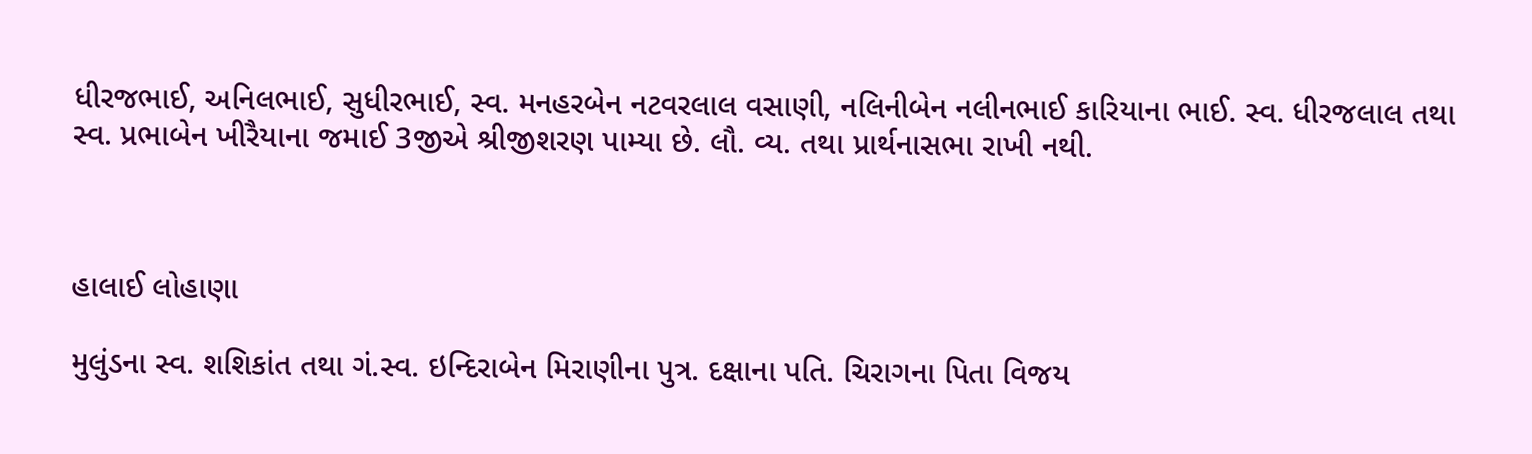ધીરજભાઈ, અનિલભાઈ, સુધીરભાઈ, સ્વ. મનહરબેન નટવરલાલ વસાણી, નલિનીબેન નલીનભાઈ કારિયાના ભાઈ. સ્વ. ધીરજલાલ તથા સ્વ. પ્રભાબેન ખીરૈયાના જમાઈ 3જીએ શ્રીજીશરણ પામ્યા છે. લૌ. વ્ય. તથા પ્રાર્થનાસભા રાખી નથી.



હાલાઈ લોહાણા

મુલુંડના સ્વ. શશિકાંત તથા ગં.સ્વ. ઇન્દિરાબેન મિરાણીના પુત્ર. દક્ષાના પતિ. ચિરાગના પિતા વિજય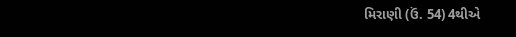મિરાણી (ઉં. 54) 4થીએ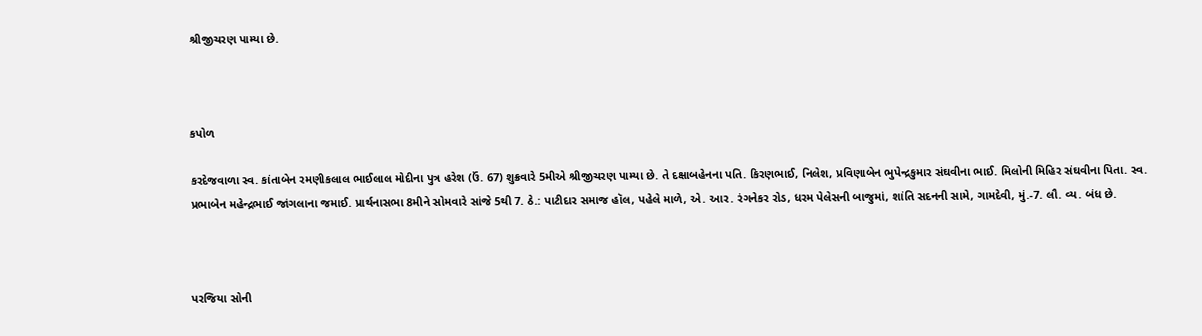શ્રીજીચરણ પામ્યા છે.



કપોળ

કરદેજવાળા સ્વ. કાંતાબેન રમણીકલાલ ભાઈલાલ મોદીના પુત્ર હરેશ (ઉં. 67) શુક્રવારે 5મીએ શ્રીજીચરણ પામ્યા છે. તે દક્ષાબહેનના પતિ. કિરણભાઈ, નિલેશ, પ્રવિણાબેન ભુપેન્દ્રકુમાર સંઘવીના ભાઈ. મિલોની મિહિર સંઘવીના પિતા. સ્વ. પ્રભાબેન મહેન્દ્રભાઈ જાંગલાના જમાઈ. પ્રાર્થનાસભા 8મીને સોમવારે સાંજે 5થી 7. ઠે.: પાટીદાર સમાજ હૉલ, પહેલે માળે, એ. આર. રંગનેકર રોડ, ધરમ પેલેસની બાજુમાં, શાંતિ સદનની સામે, ગામદેવી, મું.-7. લૌ. વ્ય. બંધ છે.



પરજિયા સોની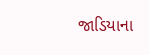જાડિયાના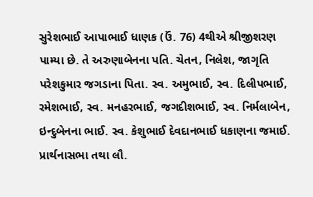સુરેશભાઈ આપાભાઈ ધાણક (ઉં. 76) 4થીએ શ્રીજીશરણ પામ્યા છે. તે અરુણાબેનના પતિ. ચેતન, નિલેશ, જાગૃતિ પરેશકુમાર જગડાના પિતા. સ્વ. અમુભાઈ, સ્વ. દિલીપભાઈ, રમેશભાઈ, સ્વ. મનહરભાઈ, જગદીશભાઈ, સ્વ. નિર્મલાબેન, ઇન્દુબેનના ભાઈ. સ્વ. કેશુભાઈ દેવદાનભાઈ ધકાણના જમાઈ. પ્રાર્થનાસભા તથા લૌ.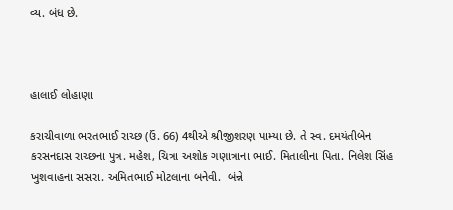વ્ય. બંધ છે.



હાલાઈ લોહાણા

કરાચીવાળા ભરતભાઈ રાચ્છ (ઉં. 66) 4થીએ શ્રીજીશરણ પામ્યા છે. તે સ્વ. દમયંતીબેન કરસનદાસ રાચ્છના પુત્ર. મહેશ, ચિત્રા અશોક ગણાત્રાના ભાઈ. મિતાલીના પિતા. નિલેશ સિંહ ખુશવાહના સસરા. અમિતભાઈ મોટલાના બનેવી.  બંન્ને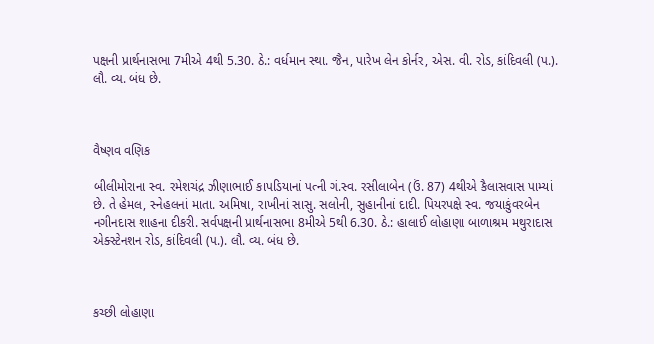પક્ષની પ્રાર્થનાસભા 7મીએ 4થી 5.30. ઠે.: વર્ધમાન સ્થા. જૈન, પારેખ લેન કોર્નર, એસ. વી. રોડ, કાંદિવલી (પ.). લૌ. વ્ય. બંધ છે.



વૈષ્ણવ વણિક

બીલીમોરાના સ્વ. રમેશચંદ્ર ઝીણાભાઈ કાપડિયાનાં પત્ની ગં.સ્વ. રસીલાબેન (ઉં. 87) 4થીએ કૈલાસવાસ પામ્યાં છે. તે હેમલ, સ્નેહલનાં માતા. અમિષા, રાખીનાં સાસુ. સલોની, સુહાનીનાં દાદી. પિયરપક્ષે સ્વ. જયાકુંવરબેન નગીનદાસ શાહના દીકરી. સર્વપક્ષની પ્રાર્થનાસભા 8મીએ 5થી 6.30. ઠે.: હાલાઈ લોહાણા બાળાશ્રમ મથુરાદાસ એક્સ્ટેનશન રોડ, કાંદિવલી (પ.). લૌ. વ્ય. બંધ છે.



કચ્છી લોહાણા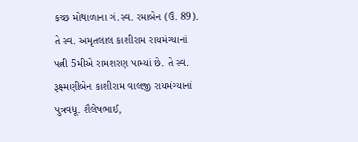કચ્છ મોથાળાના ગં.સ્વ. રમાબેન (ઉં. 89). તે સ્વ. અમૃતલાલ કાશીરામ રાયમંગ્યાનાં પત્ની 5મીએ રામશરણ પામ્યાં છે. તે સ્વ. રૂક્ષ્મણીબેન કાશીરામ વાલજી રાયમંગ્યાનાં પુત્રવધૂ. શૈલેષભાઈ,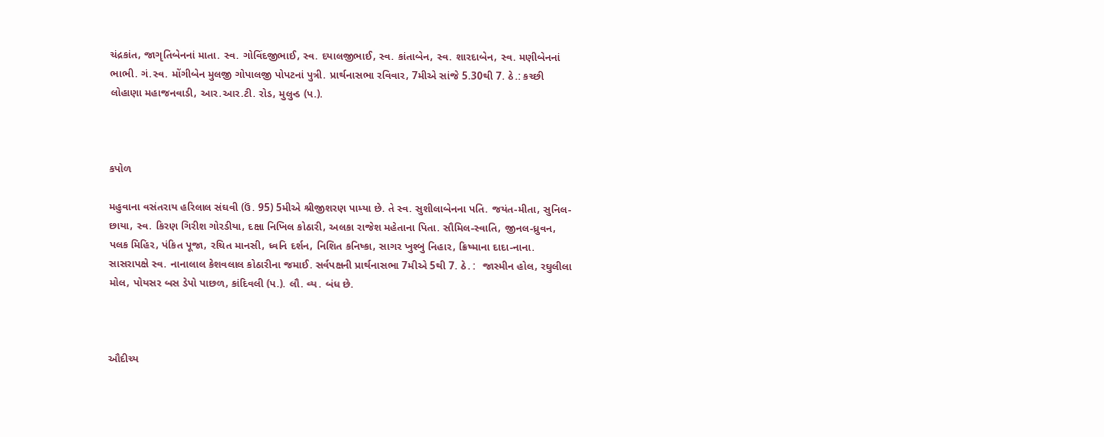ચંદ્રકાંત, જાગૃતિબેનનાં માતા. સ્વ. ગોવિંદજીભાઈ, સ્વ. દયાલજીભાઈ, સ્વ. કાંતાબેન, સ્વ. શારદાબેન, સ્વ. મણીબેનનાં ભાભી. ગં.સ્વ. મોંગીબેન મુલજી ગોપાલજી પોપટનાં પુત્રી. પ્રાર્થનાસભા રવિવાર, 7મીએ સાંજે 5.30થી 7. ઠે.: કચ્છી લોહાણા મહાજનવાડી, આર.આર.ટી. રોડ, મુલુન્ડ (પ.).



કપોળ

મહુવાના વસંતરાય હરિલાલ સંઘવી (ઉં. 95) 5મીએ શ્રીજીશરણ પામ્યા છે. તે સ્વ. સુશીલાબેનના પતિ. જયંત-મીતા, સુનિલ-છાયા, સ્વ. કિરણ ગિરીશ ગોરડીયા, દક્ષા નિખિલ કોઠારી, અલકા રાજેશ મહેતાના પિતા. સૌમિલ-સ્વાતિ, જીનલ-ધ્રુવન, પલક મિહિર, પંકિત પૂજા, રચિત માનસી, ધ્વનિ દર્શન, નિશિત કનિષ્કા, સાગર ખુશ્બુ નિહાર, ક્રિષ્માના દાદા-નાના. સાસરાપક્ષે સ્વ. નાનાલાલ કેશવલાલ કોઠારીના જમાઈ. સર્વપક્ષની પ્રાર્થનાસભા 7મીએ 5થી 7. ઠે. :  જાસ્મીન હોલ, રઘુલીલા મોલ, પોયસર બસ ડેપો પાછળ, કાંદિવલી (પ.). લૌ. વ્ય. બંધ છે.



ઔદીચ્ય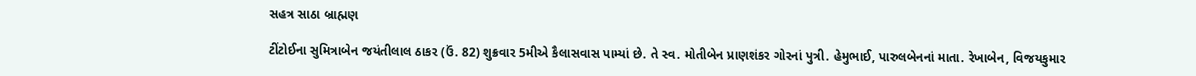સહત્ર સાઠા બ્રાહ્મણ

ટીંટોઈના સુમિત્રાબેન જયંતીલાલ ઠાકર (ઉં. 82) શુક્રવાર 5મીએ કૈલાસવાસ પામ્યાં છે. તે સ્વ. મોતીબેન પ્રાણશંકર ગોરનાં પુત્રી. હેમુભાઈ, પારુલબેનનાં માતા. રેખાબેન, વિજયકુમાર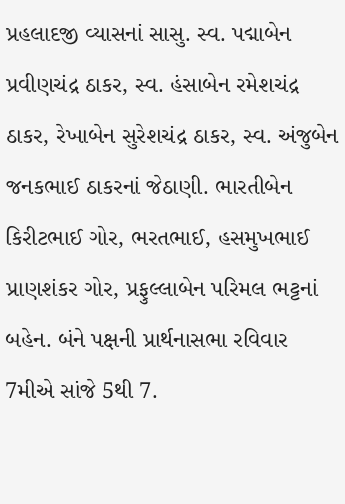પ્રહલાદજી વ્યાસનાં સાસુ. સ્વ. પદ્માબેન પ્રવીણચંદ્ર ઠાકર, સ્વ. હંસાબેન રમેશચંદ્ર ઠાકર, રેખાબેન સુરેશચંદ્ર ઠાકર, સ્વ. અંજુબેન જનકભાઈ ઠાકરનાં જેઠાણી. ભારતીબેન કિરીટભાઈ ગોર, ભરતભાઈ, હસમુખભાઈ પ્રાણશંકર ગોર, પ્રફુલ્લાબેન પરિમલ ભટ્ટનાં બહેન. બંને પક્ષની પ્રાર્થનાસભા રવિવાર 7મીએ સાંજે 5થી 7.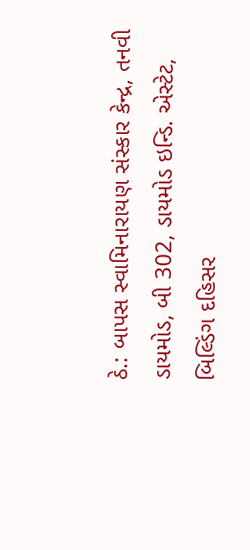ઠે.: બાપસ સ્વામિનારાયણ સંસ્કાર કેન્દ્ર, તનવી ડાયમોડ, બી 302, ડાયમોડ ઇન્ડિ. એસ્ટેટ, બિલ્ડિંગ દહિસર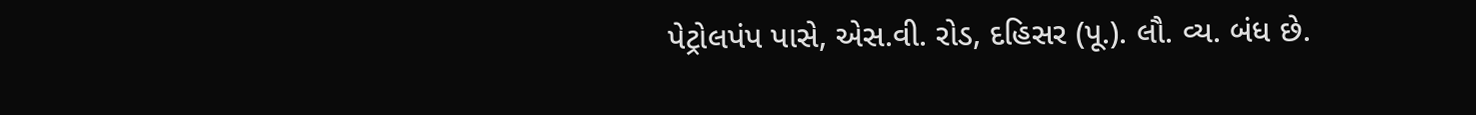પેટ્રોલપંપ પાસે, એસ.વી. રોડ, દહિસર (પૂ.). લૌ. વ્ય. બંધ છે.